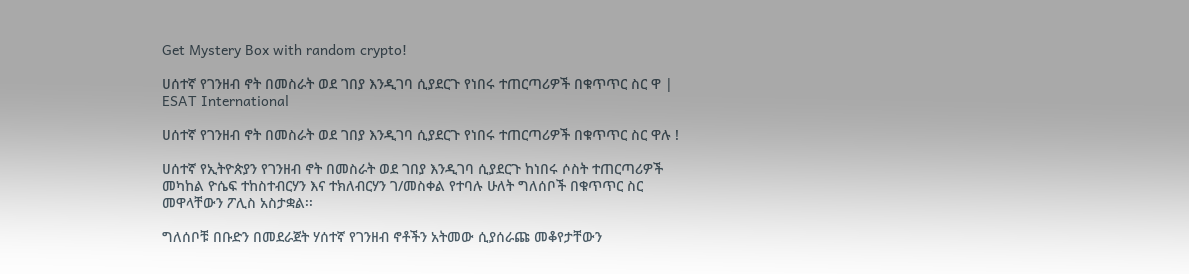Get Mystery Box with random crypto!

ሀሰተኛ የገንዘብ ኖት በመስራት ወደ ገበያ እንዲገባ ሲያደርጉ የነበሩ ተጠርጣሪዎች በቁጥጥር ስር ዋ | ESAT International

ሀሰተኛ የገንዘብ ኖት በመስራት ወደ ገበያ እንዲገባ ሲያደርጉ የነበሩ ተጠርጣሪዎች በቁጥጥር ስር ዋሉ !

ሀሰተኛ የኢትዮጵያን የገንዘብ ኖት በመስራት ወደ ገበያ እንዲገባ ሲያደርጉ ከነበሩ ሶስት ተጠርጣሪዎች መካከል ዮሴፍ ተከስተብርሃን እና ተክለብርሃን ገ/መስቀል የተባሉ ሁለት ግለሰቦች በቁጥጥር ስር መዋላቸውን ፖሊስ አስታቋል፡፡

ግለሰቦቹ በቡድን በመደራጀት ሃሰተኛ የገንዘብ ኖቶችን አትመው ሲያሰራጩ መቆየታቸውን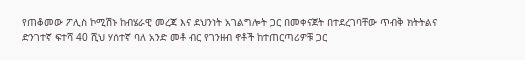የጠቆመው ፖሊስ ኮሚሽኑ ከብሄራዊ መረጃ እና ደህንነት አገልግሎት ጋር በመቀናጀት በተደረገባቸው ጥብቅ ክትትልና ድንገተኛ ፍተሻ 40 ሺህ ሃሰተኛ ባለ አንድ መቶ ብር የገንዘብ ኖቶች ከተጠርጣሪዎቹ ጋር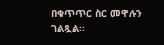በቁጥጥር ስር መዋሉን ገልጿል፡፡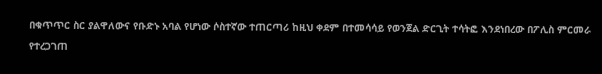በቁጥጥር ስር ያልዋለውና የቡድኑ አባል የሆነው ሶስተኛው ተጠርጣሪ ከዚህ ቀደም በተመሳሳይ የወንጀል ድርጊት ተሳትፎ እንደነበረው በፖሊስ ምርመራ የተረጋገጠ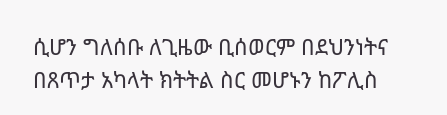ሲሆን ግለሰቡ ለጊዜው ቢሰወርም በደህንነትና በጸጥታ አካላት ክትትል ስር መሆኑን ከፖሊስ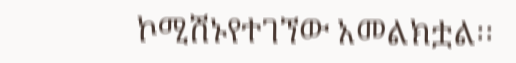ኮሚሽኑየተገኘው አመልክቷል፡፡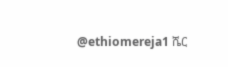@ethiomereja1 ሼር